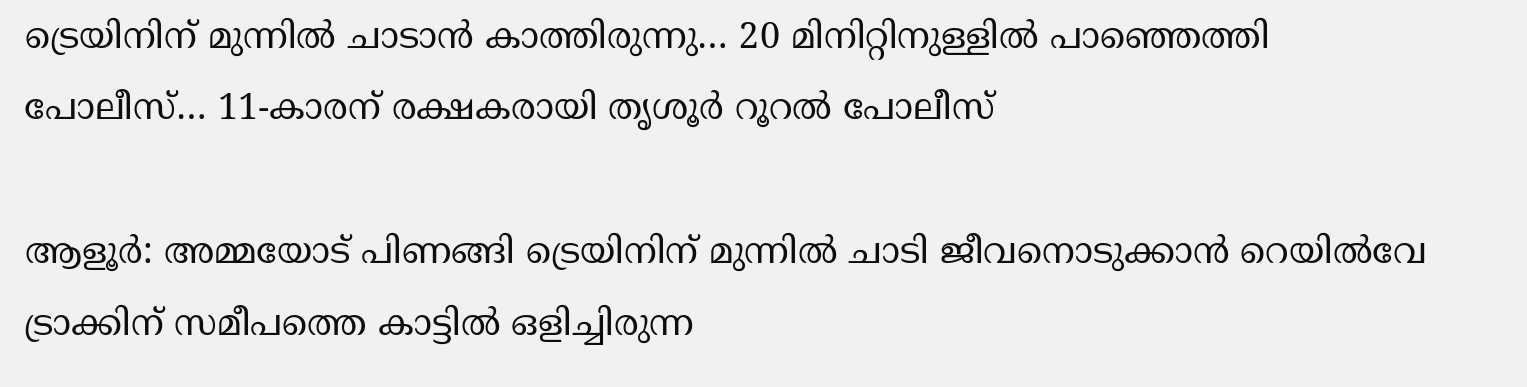ട്രെയിനിന് മുന്നിൽ ചാടാൻ കാത്തിരുന്നു… 20 മിനിറ്റിനുള്ളിൽ പാഞ്ഞെത്തി പോലീസ്… 11-കാരന് രക്ഷകരായി തൃശൂർ റൂറൽ പോലീസ്

ആളൂർ: അമ്മയോട് പിണങ്ങി ട്രെയിനിന് മുന്നിൽ ചാടി ജീവനൊടുക്കാൻ റെയിൽവേ ട്രാക്കിന് സമീപത്തെ കാട്ടിൽ ഒളിച്ചിരുന്ന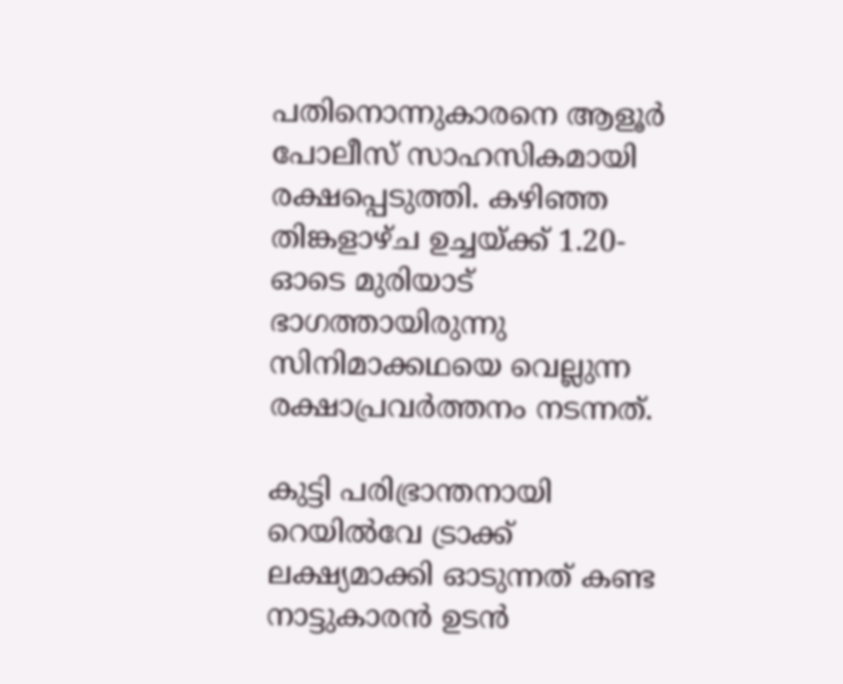പതിനൊന്നുകാരനെ ആളൂർ പോലീസ് സാഹസികമായി രക്ഷപ്പെടുത്തി. കഴിഞ്ഞ തിങ്കളാഴ്ച ഉച്ചയ്ക്ക് 1.20-ഓടെ മുരിയാട് ഭാഗത്തായിരുന്നു സിനിമാക്കഥയെ വെല്ലുന്ന രക്ഷാപ്രവർത്തനം നടന്നത്.

കുട്ടി പരിഭ്രാന്തനായി റെയിൽവേ ട്രാക്ക് ലക്ഷ്യമാക്കി ഓടുന്നത് കണ്ട നാട്ടുകാരൻ ഉടൻ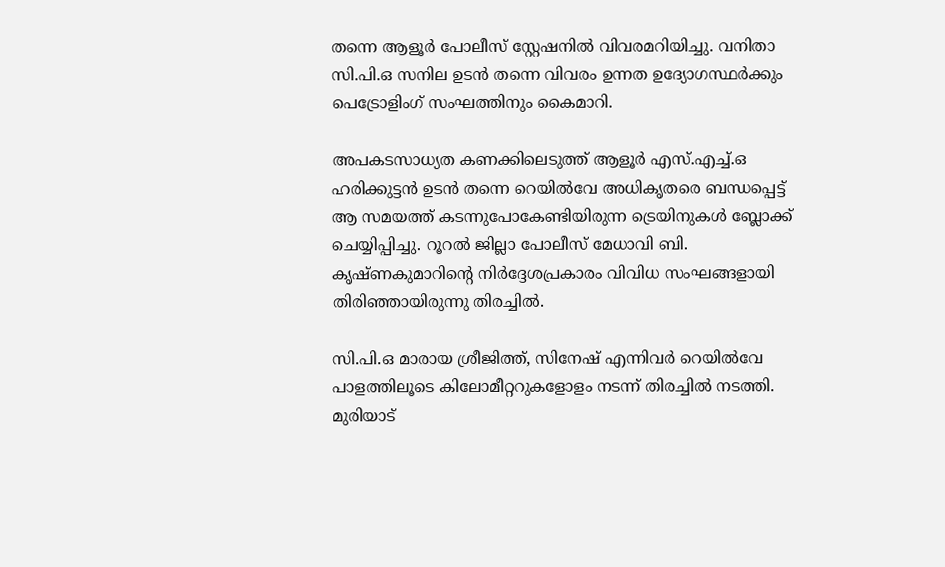തന്നെ ആളൂർ പോലീസ് സ്റ്റേഷനിൽ വിവരമറിയിച്ചു. വനിതാ സി.പി.ഒ സനില ഉടൻ തന്നെ വിവരം ഉന്നത ഉദ്യോഗസ്ഥർക്കും പെട്രോളിംഗ് സംഘത്തിനും കൈമാറി.

അപകടസാധ്യത കണക്കിലെടുത്ത് ആളൂർ എസ്.എച്ച്.ഒ ഹരിക്കുട്ടൻ ഉടൻ തന്നെ റെയിൽവേ അധികൃതരെ ബന്ധപ്പെട്ട് ആ സമയത്ത് കടന്നുപോകേണ്ടിയിരുന്ന ട്രെയിനുകൾ ബ്ലോക്ക് ചെയ്യിപ്പിച്ചു. റൂറൽ ജില്ലാ പോലീസ് മേധാവി ബി. കൃഷ്ണകുമാറിന്റെ നിർദ്ദേശപ്രകാരം വിവിധ സംഘങ്ങളായി തിരിഞ്ഞായിരുന്നു തിരച്ചിൽ.

സി.പി.ഒ മാരായ ശ്രീജിത്ത്, സിനേഷ് എന്നിവർ റെയിൽവേ പാളത്തിലൂടെ കിലോമീറ്ററുകളോളം നടന്ന് തിരച്ചിൽ നടത്തി. മുരിയാട്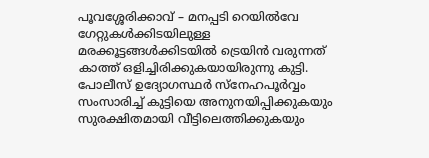പൂവശ്ശേരിക്കാവ് – മനപ്പടി റെയിൽവേ ഗേറ്റുകൾക്കിടയിലുള്ള മരക്കൂട്ടങ്ങൾക്കിടയിൽ ട്രെയിൻ വരുന്നത് കാത്ത് ഒളിച്ചിരിക്കുകയായിരുന്നു കുട്ടി. പോലീസ് ഉദ്യോഗസ്ഥർ സ്നേഹപൂർവ്വം സംസാരിച്ച് കുട്ടിയെ അനുനയിപ്പിക്കുകയും സുരക്ഷിതമായി വീട്ടിലെത്തിക്കുകയും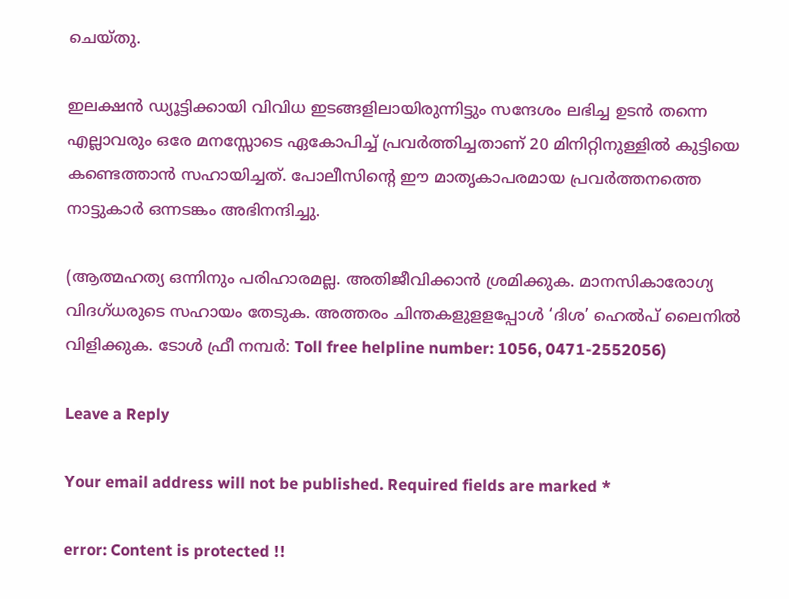ചെയ്തു.

ഇലക്ഷൻ ഡ്യൂട്ടിക്കായി വിവിധ ഇടങ്ങളിലായിരുന്നിട്ടും സന്ദേശം ലഭിച്ച ഉടൻ തന്നെ എല്ലാവരും ഒരേ മനസ്സോടെ ഏകോപിച്ച് പ്രവർത്തിച്ചതാണ് 20 മിനിറ്റിനുള്ളിൽ കുട്ടിയെ കണ്ടെത്താൻ സഹായിച്ചത്. പോലീസിന്റെ ഈ മാതൃകാപരമായ പ്രവർത്തനത്തെ നാട്ടുകാർ ഒന്നടങ്കം അഭിനന്ദിച്ചു.

(ആത്മഹത്യ ഒന്നിനും പരിഹാരമല്ല. അതിജീവിക്കാൻ ശ്രമിക്കുക. മാനസികാരോഗ്യ വിദഗ്ധരുടെ സഹായം തേടുക. അത്തരം ചിന്തകളുളളപ്പോള്‍ ‘ദിശ’ ഹെല്‍പ് ലൈനില്‍ വിളിക്കുക. ടോള്‍ ഫ്രീ നമ്പര്‍: Toll free helpline number: 1056, 0471-2552056)

Leave a Reply

Your email address will not be published. Required fields are marked *

error: Content is protected !!